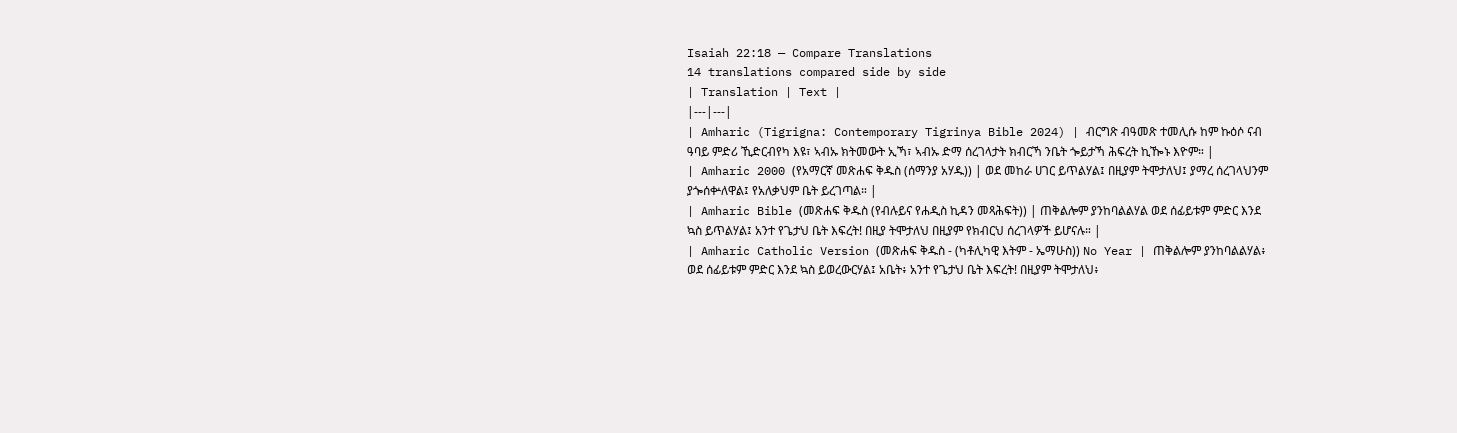Isaiah 22:18 — Compare Translations
14 translations compared side by side
| Translation | Text |
|---|---|
| Amharic (Tigrigna: Contemporary Tigrinya Bible 2024) | ብርግጽ ብዓመጽ ተመሊሱ ከም ኩዕሶ ናብ ዓባይ ምድሪ ኺድርብየካ እዩ፣ ኣብኡ ክትመውት ኢኻ፣ ኣብኡ ድማ ሰረገላታት ክብርኻ ንቤት ጐይታኻ ሕፍረት ኪዀኑ እዮም። |
| Amharic 2000 (የአማርኛ መጽሐፍ ቅዱስ (ሰማንያ አሃዱ)) | ወደ መከራ ሀገር ይጥልሃል፤ በዚያም ትሞታለህ፤ ያማረ ሰረገላህንም ያጐሰቍለዋል፤ የአለቃህም ቤት ይረገጣል። |
| Amharic Bible (መጽሐፍ ቅዱስ (የብሉይና የሐዲስ ኪዳን መጻሕፍት)) | ጠቅልሎም ያንከባልልሃል ወደ ሰፊይቱም ምድር እንደ ኳስ ይጥልሃል፤ አንተ የጌታህ ቤት እፍረት! በዚያ ትሞታለህ በዚያም የክብርህ ሰረገላዎች ይሆናሉ። |
| Amharic Catholic Version (መጽሐፍ ቅዱስ - (ካቶሊካዊ እትም - ኤማሁስ)) No Year | ጠቅልሎም ያንከባልልሃል፥ ወደ ሰፊይቱም ምድር እንደ ኳስ ይወረውርሃል፤ አቤት፥ አንተ የጌታህ ቤት እፍረት! በዚያም ትሞታለህ፥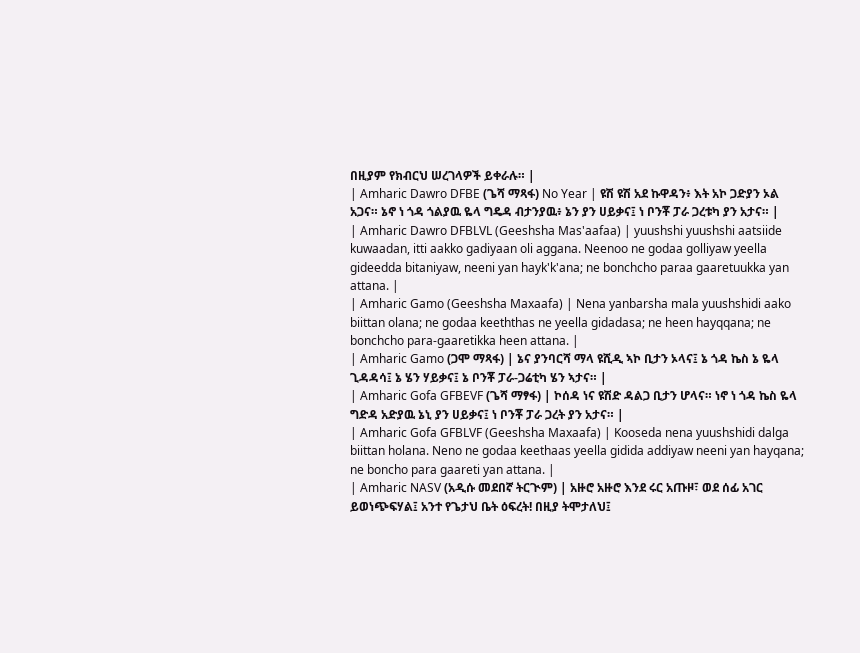በዚያም የክብርህ ሠረገላዎች ይቀራሉ። |
| Amharic Dawro DFBE (ጌሻ ማጻፋ) No Year | ዩሽ ዩሽ አደ ኩዋዳን፥ እት አኮ ጋድያን ኦል አጋና። ኔኖ ነ ጎዳ ጎልያዉ ዬላ ግዴዳ ብታንያዉ፥ ኔን ያን ሀይቃና፤ ነ ቦንቾ ፓራ ጋረቱካ ያን አታና። |
| Amharic Dawro DFBLVL (Geeshsha Mas'aafaa) | yuushshi yuushshi aatsiide kuwaadan, itti aakko gadiyaan oli aggana. Neenoo ne godaa golliyaw yeella gideedda bitaniyaw, neeni yan hayk'k'ana; ne bonchcho paraa gaaretuukka yan attana. |
| Amharic Gamo (Geeshsha Maxaafa) | Nena yanbarsha mala yuushshidi aako biittan olana; ne godaa keeththas ne yeella gidadasa; ne heen hayqqana; ne bonchcho para-gaaretikka heen attana. |
| Amharic Gamo (ጋሞ ማጻፋ) | ኔና ያንባርሻ ማላ ዩሺዲ ኣኮ ቢታን ኦላና፤ ኔ ጎዳ ኬስ ኔ ዬላ ጊዳዳሳ፤ ኔ ሄን ሃይቃና፤ ኔ ቦንቾ ፓራ-ጋሬቲካ ሄን ኣታና። |
| Amharic Gofa GFBEVF (ጌሻ ማፃፋ) | ኮሰዳ ነና ዩሽድ ዳልጋ ቢታን ሆላና። ነኖ ነ ጎዳ ኬስ ዬላ ግድዳ አድያዉ ኔኒ ያን ሀይቃና፤ ነ ቦንቾ ፓራ ጋረት ያን አታና። |
| Amharic Gofa GFBLVF (Geeshsha Maxaafa) | Kooseda nena yuushshidi dalga biittan holana. Neno ne godaa keethaas yeella gidida addiyaw neeni yan hayqana; ne boncho para gaareti yan attana. |
| Amharic NASV (አዲሱ መደበኛ ትርጒም) | አዙሮ አዙሮ እንደ ሩር አጡዞ፣ ወደ ሰፊ አገር ይወነጭፍሃል፤ አንተ የጌታህ ቤት ዕፍረት! በዚያ ትሞታለህ፤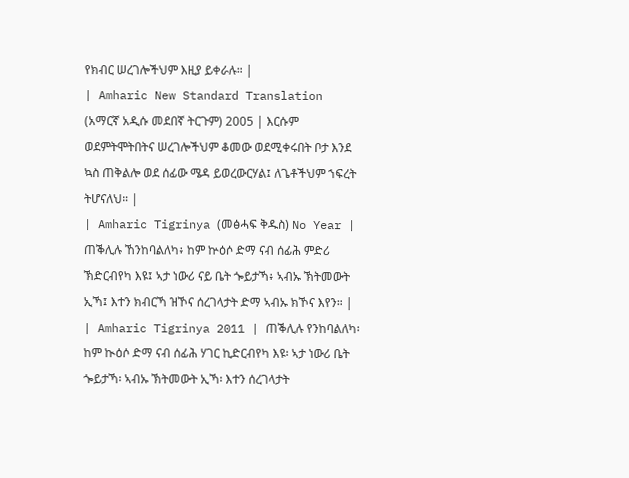የክብር ሠረገሎችህም እዚያ ይቀራሉ። |
| Amharic New Standard Translation (አማርኛ አዲሱ መደበኛ ትርጉም) 2005 | እርሱም ወደምትሞትበትና ሠረገሎችህም ቆመው ወደሚቀሩበት ቦታ እንደ ኳስ ጠቅልሎ ወደ ሰፊው ሜዳ ይወረውርሃል፤ ለጌቶችህም ኀፍረት ትሆናለህ። |
| Amharic Tigrinya (መፅሓፍ ቅዱስ) No Year | ጠቕሊሉ ኸንከባልለካ፥ ከም ኵዕሶ ድማ ናብ ሰፊሕ ምድሪ ኽድርብየካ እዩ፤ ኣታ ነውሪ ናይ ቤት ጐይታኻ፥ ኣብኡ ኽትመውት ኢኻ፤ እተን ክብርኻ ዝኾና ሰረገላታት ድማ ኣብኡ ክኾና እየን። |
| Amharic Tigrinya 2011 | ጠቕሊሉ የንከባልለካ፡ ከም ኲዕሶ ድማ ናብ ሰፊሕ ሃገር ኪድርብየካ እዩ፡ ኣታ ነውሪ ቤት ጐይታኻ፡ ኣብኡ ኽትመውት ኢኻ፡ እተን ሰረገላታት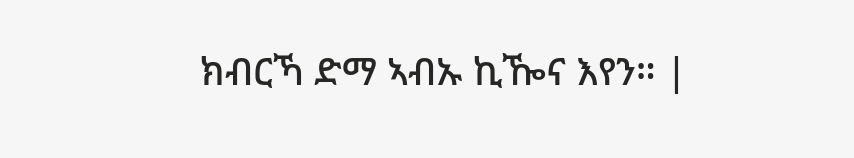ክብርኻ ድማ ኣብኡ ኪዀና እየን። |